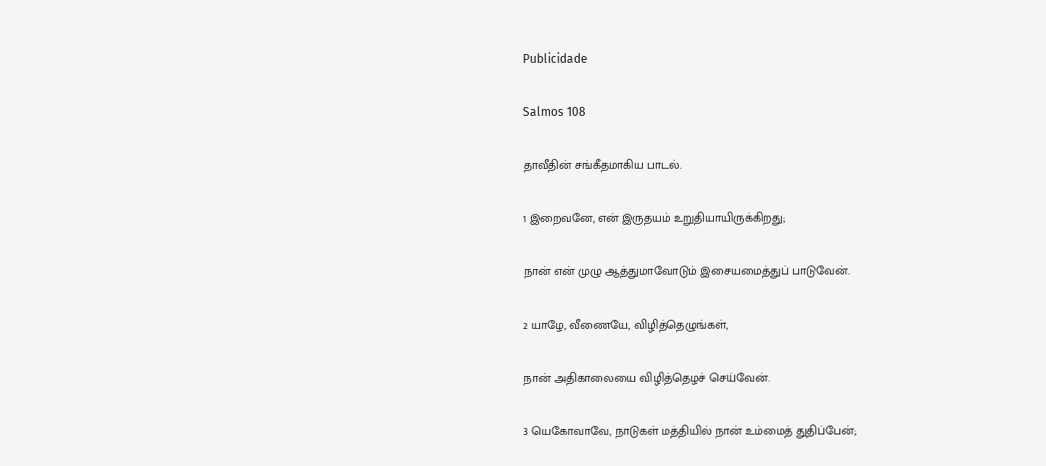Publicidade

Salmos 108

தாவீதின் சங்கீதமாகிய பாடல்.

1 இறைவனே, என் இருதயம் உறுதியாயிருக்கிறது;

நான் என் முழு ஆத்துமாவோடும் இசையமைத்துப் பாடுவேன்.

2 யாழே, வீணையே, விழித்தெழுங்கள்,

நான் அதிகாலையை விழித்தெழச் செய்வேன்.

3 யெகோவாவே, நாடுகள் மத்தியில் நான் உம்மைத் துதிப்பேன்;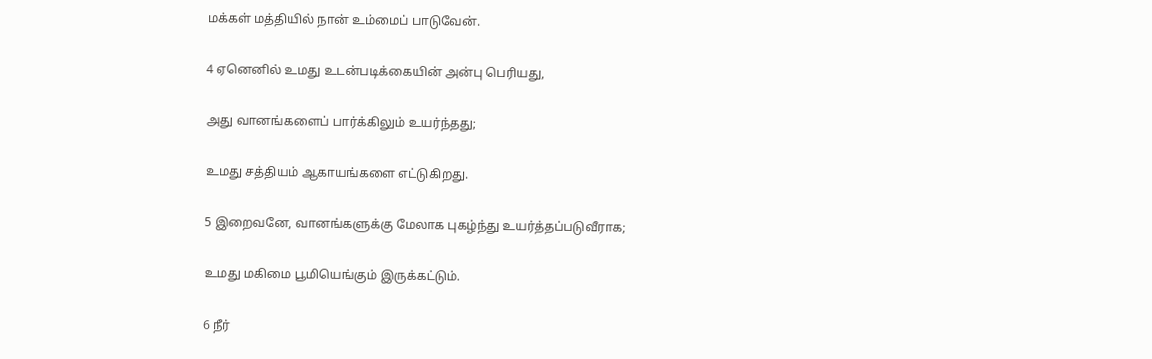மக்கள் மத்தியில் நான் உம்மைப் பாடுவேன்.

4 ஏனெனில் உமது உடன்படிக்கையின் அன்பு பெரியது,

அது வானங்களைப் பார்க்கிலும் உயர்ந்தது;

உமது சத்தியம் ஆகாயங்களை எட்டுகிறது.

5 இறைவனே, வானங்களுக்கு மேலாக புகழ்ந்து உயர்த்தப்படுவீராக;

உமது மகிமை பூமியெங்கும் இருக்கட்டும்.

6 நீர்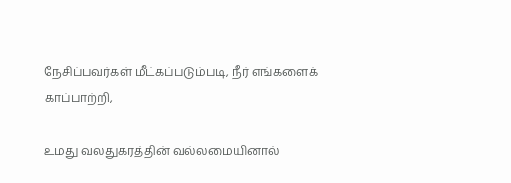நேசிப்பவர்கள் மீட்கப்படும்படி, நீர் எங்களைக் காப்பாற்றி,

உமது வலதுகரத்தின் வல்லமையினால்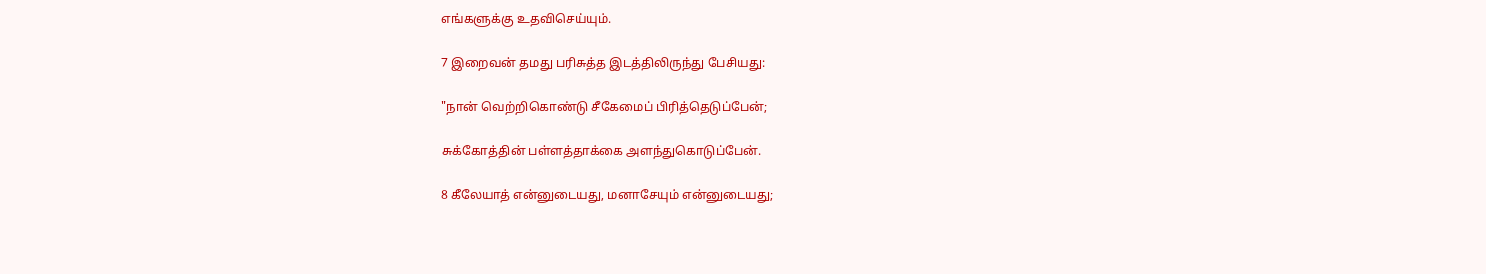எங்களுக்கு உதவிசெய்யும்.

7 இறைவன் தமது பரிசுத்த இடத்திலிருந்து பேசியது:

"நான் வெற்றிகொண்டு சீகேமைப் பிரித்தெடுப்பேன்;

சுக்கோத்தின் பள்ளத்தாக்கை அளந்துகொடுப்பேன்.

8 கீலேயாத் என்னுடையது, மனாசேயும் என்னுடையது;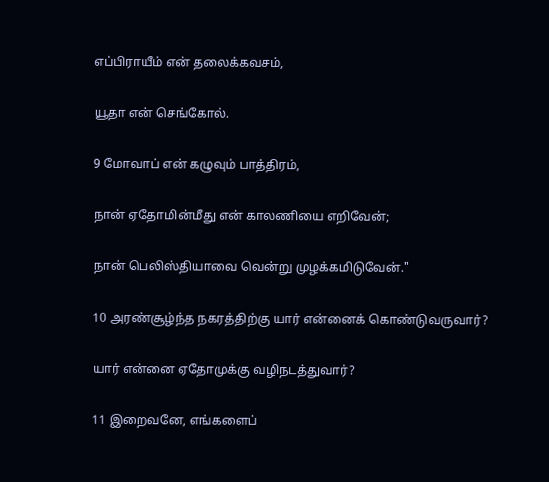எப்பிராயீம் என் தலைக்கவசம்,

யூதா என் செங்கோல்.

9 மோவாப் என் கழுவும் பாத்திரம்,

நான் ஏதோமின்மீது என் காலணியை எறிவேன்;

நான் பெலிஸ்தியாவை வென்று முழக்கமிடுவேன்."

10 அரண்சூழ்ந்த நகரத்திற்கு யார் என்னைக் கொண்டுவருவார்?

யார் என்னை ஏதோமுக்கு வழிநடத்துவார்?

11 இறைவனே, எங்களைப்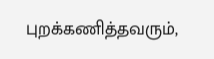புறக்கணித்தவரும்,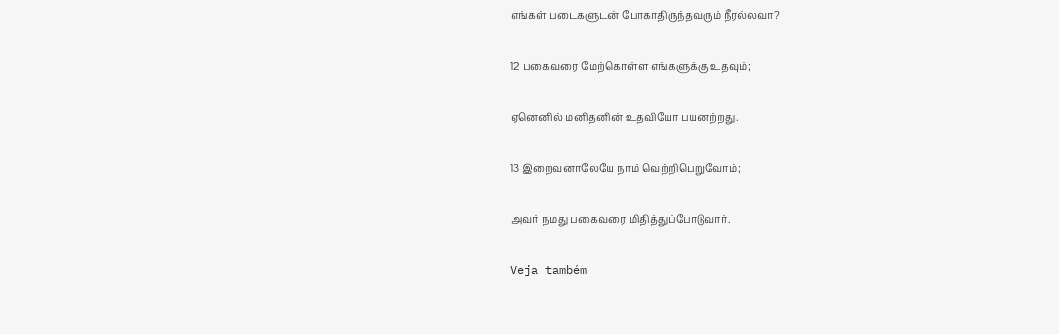எங்கள் படைகளுடன் போகாதிருந்தவரும் நீரல்லவா?

12 பகைவரை மேற்கொள்ள எங்களுக்கு உதவும்;

ஏனெனில் மனிதனின் உதவியோ பயனற்றது.

13 இறைவனாலேயே நாம் வெற்றிபெறுவோம்;

அவர் நமது பகைவரை மிதித்துப்போடுவார்.

Veja também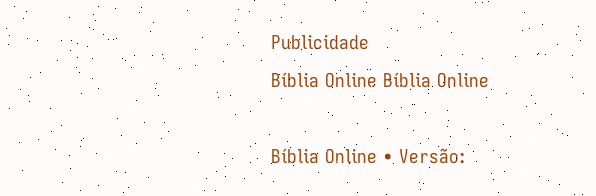Publicidade
Bíblia Online Bíblia Online

Bíblia Online • Versão: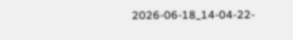2026-06-18_14-04-22-